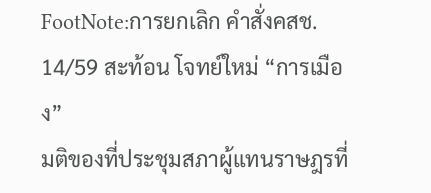FootNote:การยกเลิก คำสั่งคสช. 14/59 สะท้อน โจทย์ใหม่ “การเมือง”
มติของที่ประชุมสภาผู้แทนราษฎรที่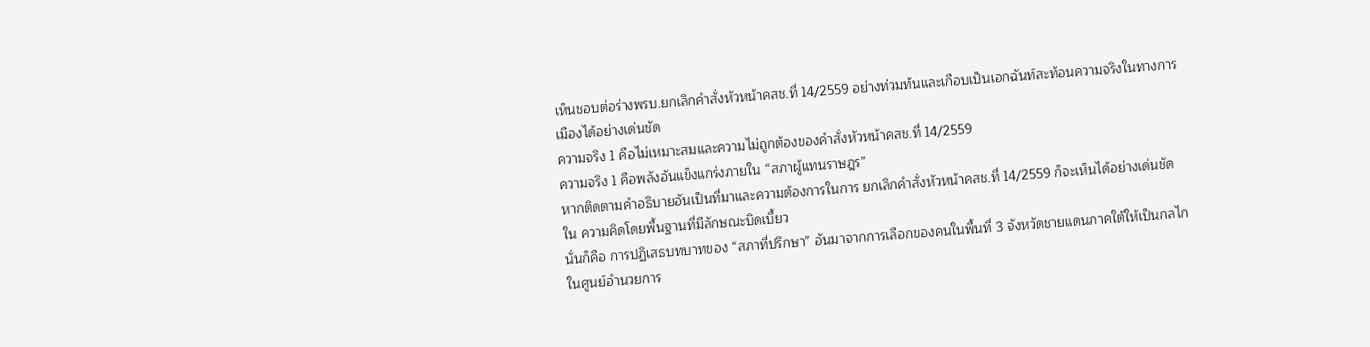เห็นชอบต่อร่างพรบ.ยกเลิกคำสั่งหัวหน้าคสช.ที่ 14/2559 อย่างท่วมท้นและเกือบเป็นเอกฉันท์สะท้อนความจริงในทางการเมืองได้อย่างเด่นชัด
ความจริง 1 คือไม่เหมาะสมและความไม่ถูกต้องของคำสั่งหัวหน้าคสช.ที่ 14/2559
ความจริง 1 คือพลังอันแข็งแกร่งภายใน “สภาผู้แทนราษฎร”
หากติดตามคำอธิบายอันเป็นที่มาและความต้องการในการ ยกเลิกคำสั่งหัวหน้าคสช.ที่ 14/2559 ก็จะเห็นได้อย่างเด่นชัดใน ความคิดโดยพื้นฐานที่มีลักษณะบิดเบี้ยว
นั่นก็คือ การปฏิเสธบทบาทของ “สภาที่ปรึกษา” อันมาจากการเลือกของคนในพื้นที่ 3 จังหวัดชายแดนภาคใต้ให้เป็นกลไกในศูนย์อำนวยการ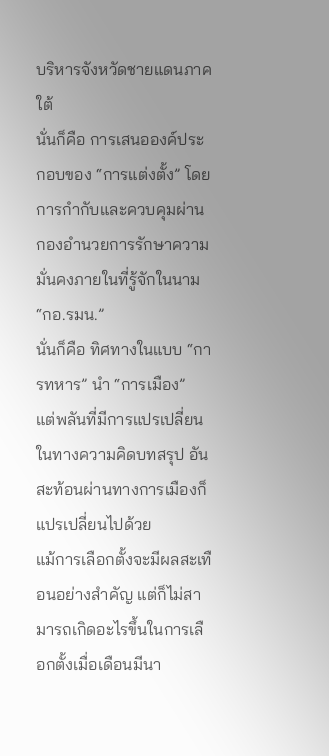บริหารจังหวัดชายแดนภาคใต้
นั่นก็คือ การเสนอองค์ประกอบของ “การแต่งตั้ง” โดยการกำกับและควบคุมผ่านกองอำนวยการรักษาความมั่นคงภายในที่รู้จักในนาม “กอ.รมน.”
นั่นก็คือ ทิศทางในแบบ “การทหาร” นำ “การเมือง”
แต่พลันที่มีการแปรเปลี่ยนในทางความคิดบทสรุป อันสะท้อนผ่านทางการเมืองก็แปรเปลี่ยนไปด้วย
แม้การเลือกตั้งจะมีผลสะเทือนอย่างสำคัญ แต่ก็ไม่สามารถเกิดอะไรขึ้นในการเลือกตั้งเมื่อเดือนมีนา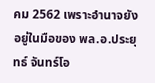คม 2562 เพราะอำนาจยังอยู่ในมือของ พล.อ.ประยุทธ์ จันทร์โอ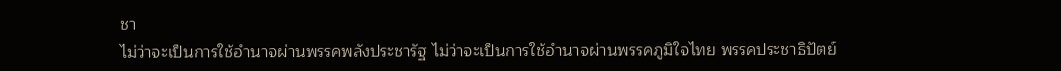ชา
ไม่ว่าจะเป็นการใช้อำนาจผ่านพรรคพลังประชารัฐ ไม่ว่าจะเป็นการใช้อำนาจผ่านพรรคภูมิใจไทย พรรคประชาธิปัตย์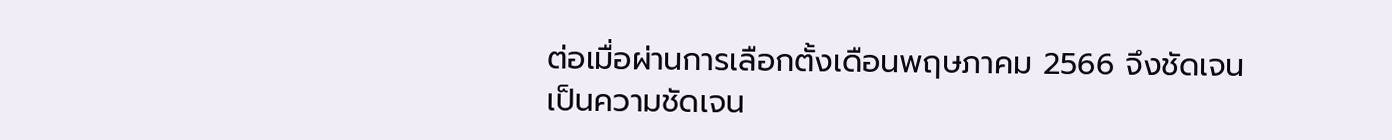ต่อเมื่อผ่านการเลือกตั้งเดือนพฤษภาคม 2566 จึงชัดเจน
เป็นความชัดเจน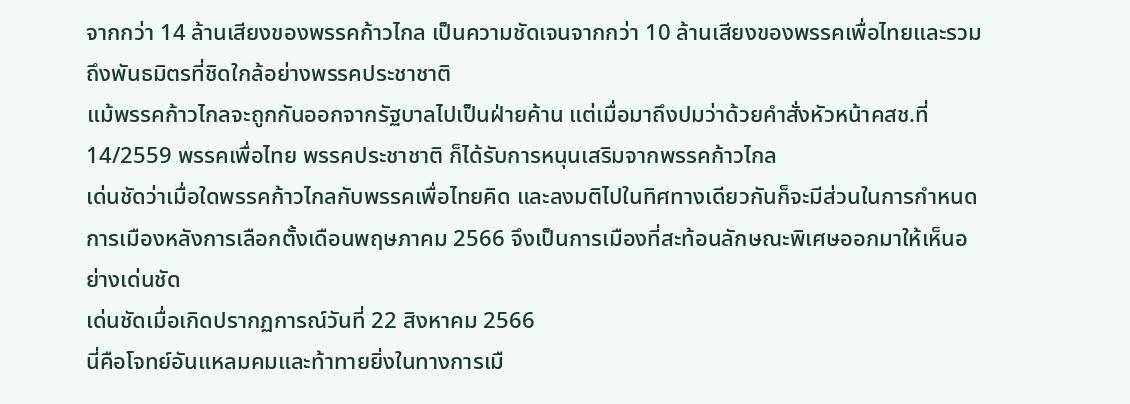จากกว่า 14 ล้านเสียงของพรรคก้าวไกล เป็นความชัดเจนจากกว่า 10 ล้านเสียงของพรรคเพื่อไทยและรวมถึงพันธมิตรที่ชิดใกล้อย่างพรรคประชาชาติ
แม้พรรคก้าวไกลจะถูกกันออกจากรัฐบาลไปเป็นฝ่ายค้าน แต่เมื่อมาถึงปมว่าด้วยคำสั่งหัวหน้าคสช.ที่ 14/2559 พรรคเพื่อไทย พรรคประชาชาติ ก็ได้รับการหนุนเสริมจากพรรคก้าวไกล
เด่นชัดว่าเมื่อใดพรรคก้าวไกลกับพรรคเพื่อไทยคิด และลงมติไปในทิศทางเดียวกันก็จะมีส่วนในการกำหนด
การเมืองหลังการเลือกตั้งเดือนพฤษภาคม 2566 จึงเป็นการเมืองที่สะท้อนลักษณะพิเศษออกมาให้เห็นอย่างเด่นชัด
เด่นชัดเมื่อเกิดปรากฏการณ์วันที่ 22 สิงหาคม 2566
นี่คือโจทย์อันแหลมคมและท้าทายยิ่งในทางการเมื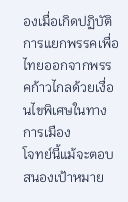องเมื่อเกิดปฏิบัติการแยกพรรคเพื่อไทยออกจากพรรคก้าวไกลด้วยเงื่อนไขพิเศษในทางการเมือง
โจทย์นี้แม้จะตอบสนองเป้าหมาย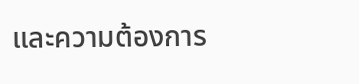และความต้องการ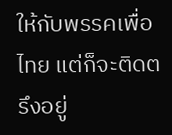ให้กับพรรคเพื่อไทย แต่ก็จะติดตรึงอยู่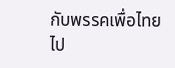กับพรรคเพื่อไทยไป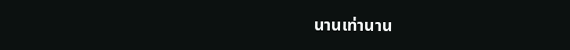นานเท่านาน